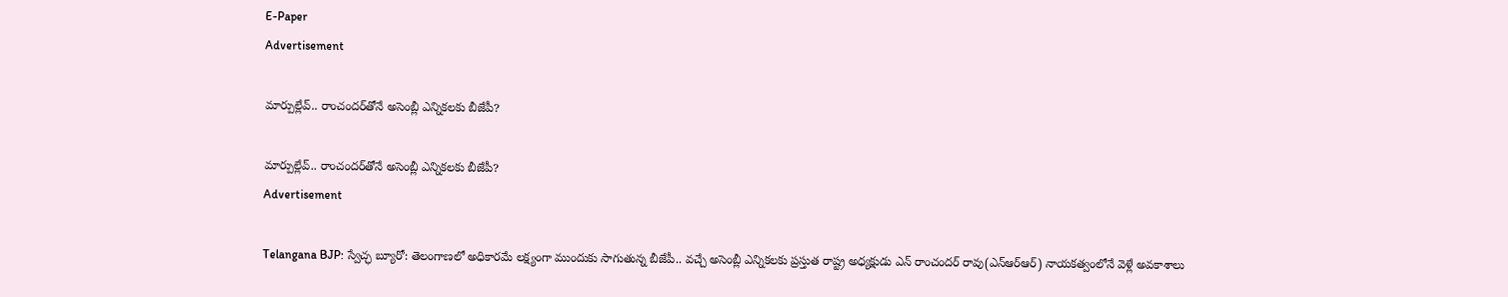E-Paper
Advertisement

మార్పుల్లేవ్.. రాంచందర్‌తోనే అసెంబ్లీ ఎన్నికలకు బీజేపీ?

మార్పుల్లేవ్.. రాంచందర్‌తోనే అసెంబ్లీ ఎన్నికలకు బీజేపీ?
Advertisement

Telangana BJP: స్వేచ్ఛ బ్యూరో: తెలంగాణలో అధికారమే లక్ష్యంగా ముందుకు సాగుతున్న బీజేపీ.. వచ్చే అసెంబ్లీ ఎన్నికలకు ప్రస్తుత రాష్ట్ర అధ్యక్షుడు ఎన్ రాంచందర్ రావు(ఎన్ఆర్ఆర్) నాయకత్వంలోనే వెళ్లే అవకాశాలు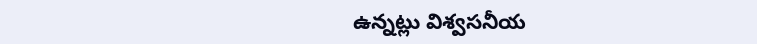ఉన్నట్లు విశ్వసనీయ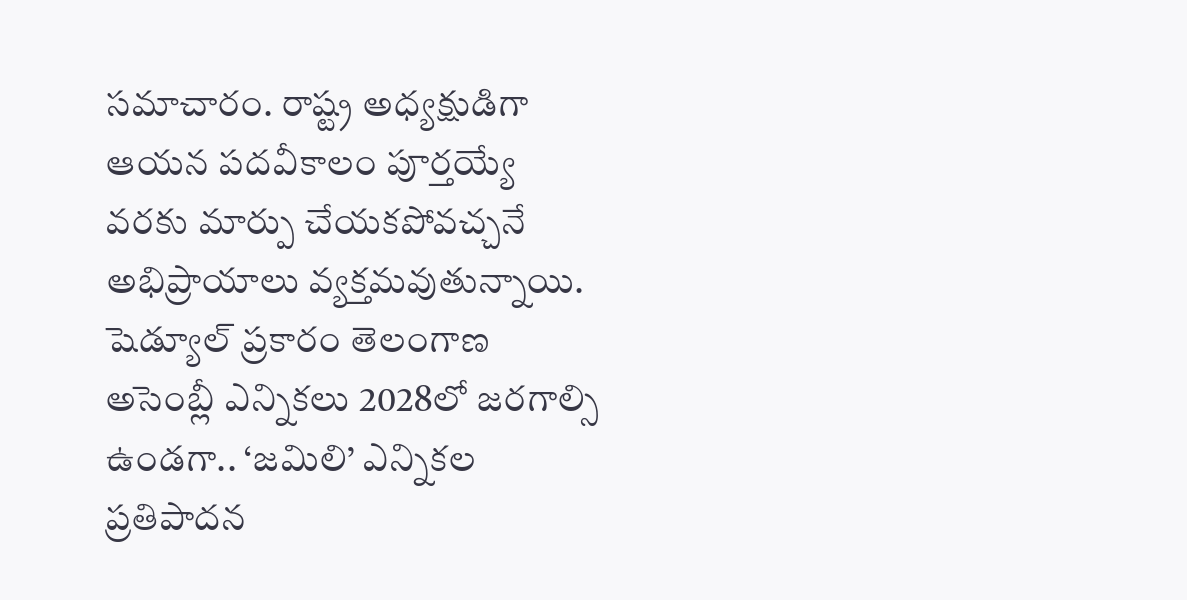సమాచారం. రాష్ట్ర అధ్యక్షుడిగా ఆయన పదవీకాలం పూర్తయ్యే వరకు మార్పు చేయకపోవచ్చనే అభిప్రాయాలు వ్యక్తమవుతున్నాయి. షెడ్యూల్ ప్రకారం తెలంగాణ అసెంబ్లీ ఎన్నికలు 2028లో జరగాల్సి ఉండగా.. ‘జమిలి’ ఎన్నికల ప్రతిపాదన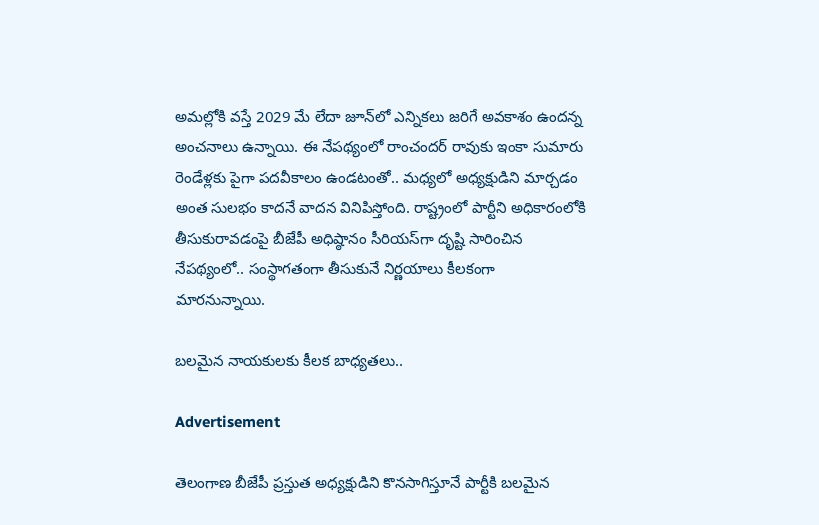అమల్లోకి వస్తే 2029 మే లేదా జూన్‌లో ఎన్నికలు జరిగే అవకాశం ఉందన్న అంచనాలు ఉన్నాయి. ఈ నేపథ్యంలో రాంచందర్ రావుకు ఇంకా సుమారు రెండేళ్లకు పైగా పదవీకాలం ఉండటంతో.. మధ్యలో అధ్యక్షుడిని మార్చడం అంత సులభం కాదనే వాదన వినిపిస్తోంది. రాష్ట్రంలో పార్టీని అధికారంలోకి తీసుకురావడంపై బీజేపీ అధిష్ఠానం సీరియస్‌గా దృష్టి సారించిన నేపథ్యంలో.. సంస్థాగతంగా తీసుకునే నిర్ణయాలు కీలకంగా మారనున్నాయి.

బలమైన నాయకులకు కీలక బాధ్యతలు..

Advertisement

తెలంగాణ బీజేపీ ప్రస్తుత అధ్యక్షుడిని కొనసాగిస్తూనే పార్టీకి బలమైన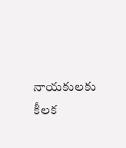నాయకులకు కీలక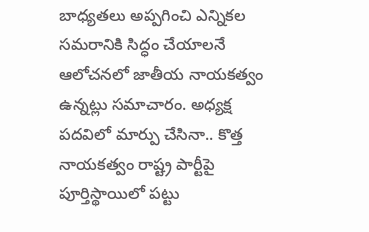బాధ్యతలు అప్పగించి ఎన్నికల సమరానికి సిద్ధం చేయాలనే ఆలోచనలో జాతీయ నాయకత్వం ఉన్నట్లు సమాచారం. అధ్యక్ష పదవిలో మార్పు చేసినా.. కొత్త నాయకత్వం రాష్ట్ర పార్టీపై పూర్తిస్థాయిలో పట్టు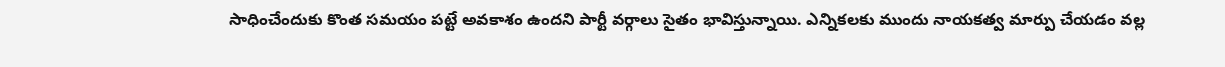సాధించేందుకు కొంత సమయం పట్టే అవకాశం ఉందని పార్టీ వర్గాలు సైతం భావిస్తున్నాయి. ఎన్నికలకు ముందు నాయకత్వ మార్పు చేయడం వల్ల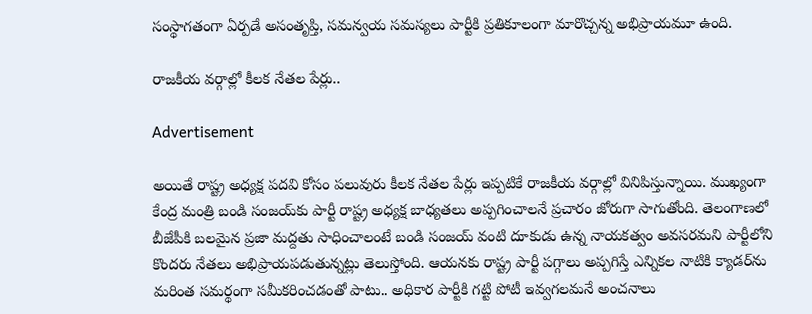సంస్థాగతంగా ఏర్పడే అసంతృప్తి, సమన్వయ సమస్యలు పార్టీకి ప్రతికూలంగా మారొచ్చన్న అభిప్రాయమూ ఉంది.

రాజకీయ వర్గాల్లో కీలక నేతల పేర్లు..

Advertisement

అయితే రాష్ట్ర అధ్యక్ష పదవి కోసం పలువురు కీలక నేతల పేర్లు ఇప్పటికే రాజకీయ వర్గాల్లో వినిపిస్తున్నాయి. ముఖ్యంగా కేంద్ర మంత్రి బండి సంజయ్‌కు పార్టీ రాష్ట్ర అధ్యక్ష బాధ్యతలు అప్పగించాలనే ప్రచారం జోరుగా సాగుతోంది. తెలంగాణలో బీజేపీకి బలమైన ప్రజా మద్దతు సాధించాలంటే బండి సంజయ్ వంటి దూకుడు ఉన్న నాయకత్వం అవసరమని పార్టీలోని కొందరు నేతలు అభిప్రాయపడుతున్నట్లు తెలుస్తోంది. ఆయనకు రాష్ట్ర పార్టీ పగ్గాలు అప్పగిస్తే ఎన్నికల నాటికి క్యాడర్‌ను మరింత సమర్థంగా సమీకరించడంతో పాటు.. అధికార పార్టీకి గట్టి పోటీ ఇవ్వగలమనే అంచనాలు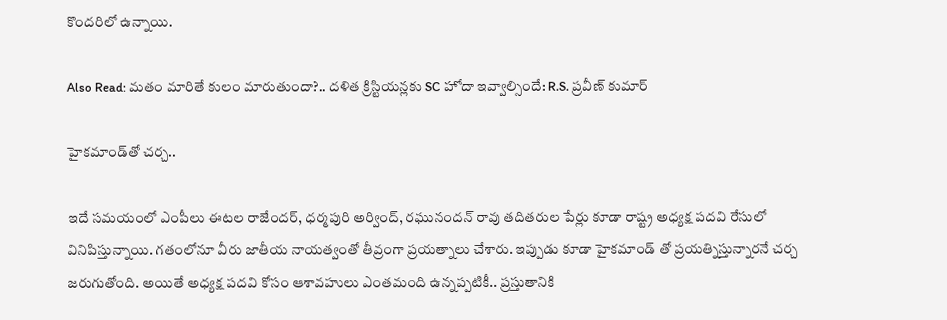కొందరిలో ఉన్నాయి.

Also Read: మతం మారితే కులం మారుతుందా?.. దళిత క్రిస్టియన్లకు SC హోదా ఇవ్వాల్సిందే: R.S. ప్రవీణ్ కుమార్

హైకమాండ్‌తో చర్చ..

ఇదే సమయంలో ఎంపీలు ఈటల రాజేందర్, ధర్మపురి అర్వింద్, రఘునందన్ రావు తదితరుల పేర్లు కూడా రాష్ట్ర అధ్యక్ష పదవి రేసులో వినిపిస్తున్నాయి. గతంలోనూ వీరు జాతీయ నాయత్వంతో తీవ్రంగా ప్రయత్నాలు చేశారు. ఇప్పుడు కూడా హైకమాండ్ తో ప్రయత్నిస్తున్నారనే చర్చ జరుగుతోంది. అయితే అధ్యక్ష పదవి కోసం ఆశావహులు ఎంతమంది ఉన్నప్పటికీ.. ప్రస్తుతానికి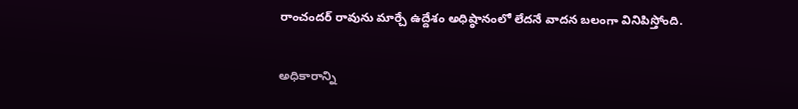రాంచందర్ రావును మార్చే ఉద్దేశం అధిష్ఠానంలో లేదనే వాదన బలంగా వినిపిస్తోంది.

అధికారాన్ని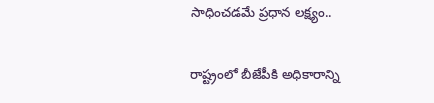సాధించడమే ప్రధాన లక్ష్యం..

రాష్ట్రంలో బీజేపీకి అధికారాన్ని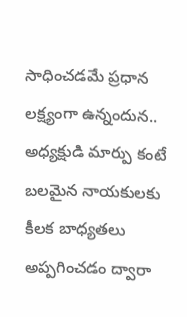సాధించడమే ప్రధాన లక్ష్యంగా ఉన్నందున.. అధ్యక్షుడి మార్పు కంటే బలమైన నాయకులకు కీలక బాధ్యతలు అప్పగించడం ద్వారా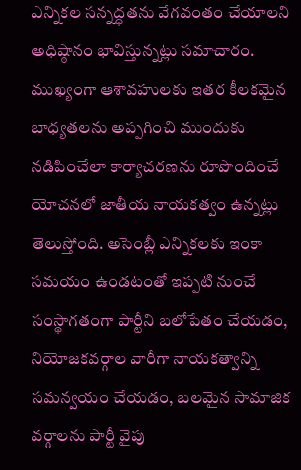ఎన్నికల సన్నద్ధతను వేగవంతం చేయాలని అధిష్ఠానం భావిస్తున్నట్లు సమాచారం. ముఖ్యంగా ఆశావహులకు ఇతర కీలకమైన బాధ్యతలను అప్పగించి ముందుకు నడిపించేలా కార్యాచరణను రూపొందించే యోచనలో జాతీయ నాయకత్వం ఉన్నట్లు తెలుస్తోంది. అసెంబ్లీ ఎన్నికలకు ఇంకా సమయం ఉండటంతో ఇప్పటి నుంచే సంస్థాగతంగా పార్టీని బలోపేతం చేయడం, నియోజకవర్గాల వారీగా నాయకత్వాన్ని సమన్వయం చేయడం, బలమైన సామాజిక వర్గాలను పార్టీ వైపు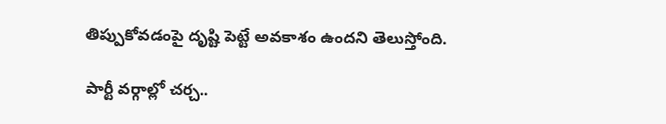తిప్పుకోవడంపై దృష్టి పెట్టే అవకాశం ఉందని తెలుస్తోంది.

పార్టీ వర్గాల్లో చర్చ..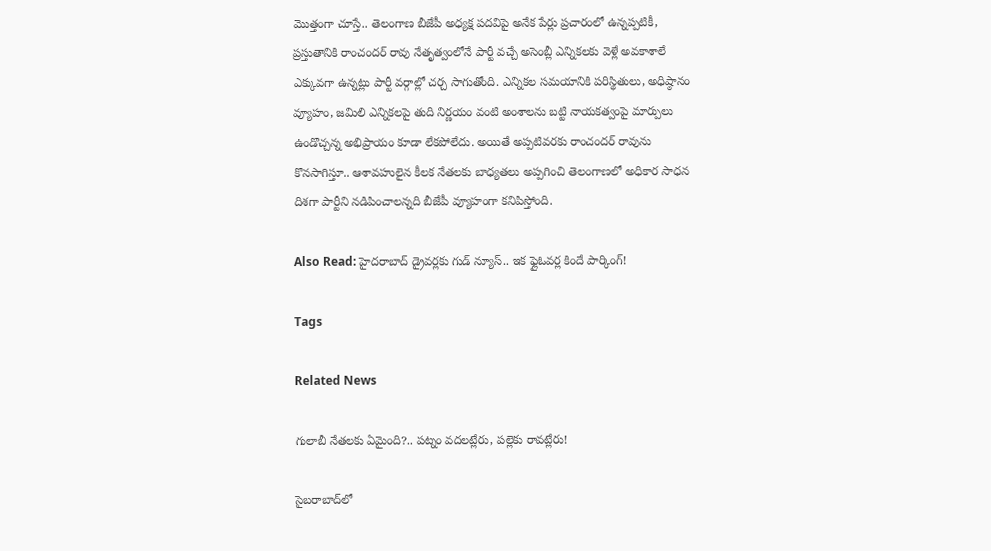మొత్తంగా చూస్తే.. తెలంగాణ బీజేపీ అధ్యక్ష పదవిపై అనేక పేర్లు ప్రచారంలో ఉన్నప్పటికీ, ప్రస్తుతానికి రాంచందర్ రావు నేతృత్వంలోనే పార్టీ వచ్చే అసెంబ్లీ ఎన్నికలకు వెళ్లే అవకాశాలే ఎక్కువగా ఉన్నట్లు పార్టీ వర్గాల్లో చర్చ సాగుతోంది. ఎన్నికల సమయానికి పరిస్థితులు, అధిష్ఠానం వ్యూహం, జమిలి ఎన్నికలపై తుది నిర్ణయం వంటి అంశాలను బట్టి నాయకత్వంపై మార్పులు ఉండొచ్చన్న అభిప్రాయం కూడా లేకపోలేదు. అయితే అప్పటివరకు రాంచందర్ రావును కొనసాగిస్తూ.. ఆశావహులైన కీలక నేతలకు బాధ్యతలు అప్పగించి తెలంగాణలో అధికార సాధన దిశగా పార్టీని నడిపించాలన్నది బీజేపీ వ్యూహంగా కనిపిస్తోంది.

Also Read: హైదరాబాద్ డ్రైవర్లకు గుడ్ న్యూస్.. ఇక ఫ్లైఓవర్ల కిందే పార్కింగ్!

Tags

Related News

గులాబీ నేతలకు ఏమైంది?.. పట్నం వదలట్లేరు, పల్లెకు రావట్లేరు!

సైబరాబాద్‌లో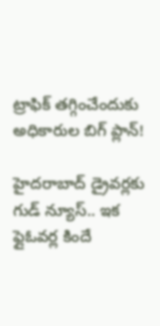ట్రాఫిక్ తగ్గించేందుకు అధికారుల బిగ్ ప్లాన్!

హైదరాబాద్ డ్రైవర్లకు గుడ్ న్యూస్.. ఇక ఫ్లైఓవర్ల కిందే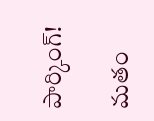పార్కింగ్!

మతం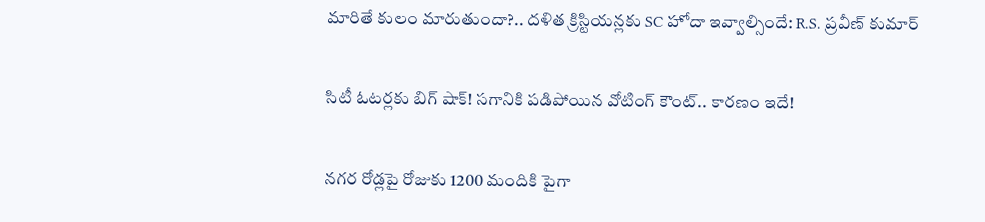మారితే కులం మారుతుందా?.. దళిత క్రిస్టియన్లకు SC హోదా ఇవ్వాల్సిందే: R.S. ప్రవీణ్ కుమార్

సిటీ ఓటర్లకు బిగ్ షాక్! సగానికి పడిపోయిన వోటింగ్ కౌంట్.. కారణం ఇదే!

నగర రోడ్లపై రోజుకు 1200 మందికి పైగా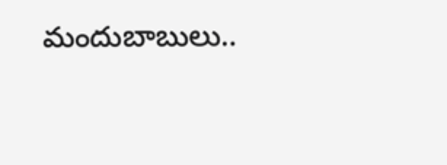మందుబాబులు..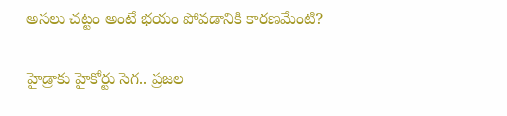అసలు చట్టం అంటే భయం పోవడానికి కారణమేంటి?

హైడ్రాకు హైకోర్టు సెగ.. ప్రజల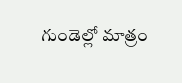గుండెల్లో మాత్రం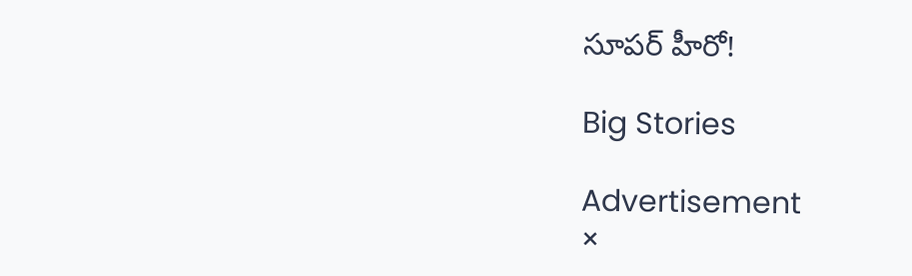సూపర్ హీరో!

Big Stories

Advertisement
×